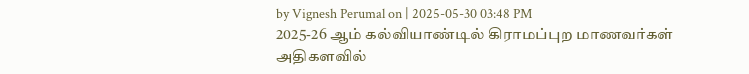by Vignesh Perumal on | 2025-05-30 03:48 PM
2025-26 ஆம் கல்வியாண்டில் கிராமப்புற மாணவர்கள் அதிகளவில்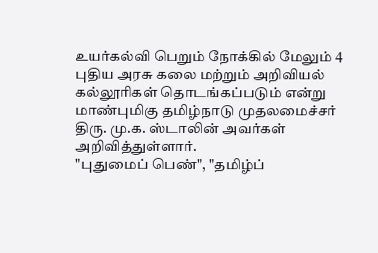உயர்கல்வி பெறும் நோக்கில் மேலும் 4 புதிய அரசு கலை மற்றும் அறிவியல் கல்லூரிகள் தொடங்கப்படும் என்று மாண்புமிகு தமிழ்நாடு முதலமைச்சர் திரு. மு.க. ஸ்டாலின் அவர்கள் அறிவித்துள்ளார்.
"புதுமைப் பெண்", "தமிழ்ப்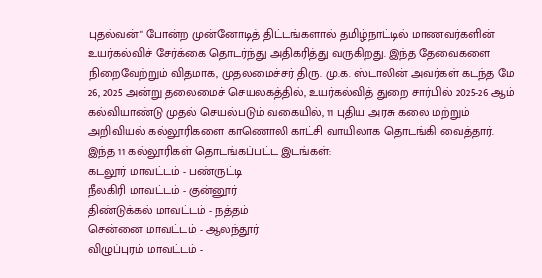புதல்வன்" போன்ற முன்னோடித் திட்டங்களால் தமிழ்நாட்டில் மாணவர்களின் உயர்கல்விச் சேர்க்கை தொடர்ந்து அதிகரித்து வருகிறது. இந்த தேவைகளை நிறைவேற்றும் விதமாக, முதலமைச்சர் திரு. மு.க. ஸ்டாலின் அவர்கள் கடந்த மே 26, 2025 அன்று தலைமைச் செயலகத்தில், உயர்கல்வித் துறை சார்பில் 2025-26 ஆம் கல்வியாண்டு முதல் செயல்படும் வகையில், 11 புதிய அரசு கலை மற்றும் அறிவியல் கல்லூரிகளை காணொலி காட்சி வாயிலாக தொடங்கி வைத்தார்.
இந்த 11 கல்லூரிகள் தொடங்கப்பட்ட இடங்கள்:
கடலூர் மாவட்டம் - பண்ருட்டி
நீலகிரி மாவட்டம் - குன்னூர்
திண்டுக்கல் மாவட்டம் - நத்தம்
சென்னை மாவட்டம் - ஆலந்தூர்
விழுப்புரம் மாவட்டம் -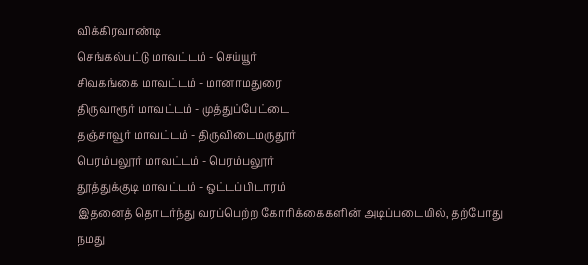விக்கிரவாண்டி
செங்கல்பட்டு மாவட்டம் - செய்யூர்
சிவகங்கை மாவட்டம் - மானாமதுரை
திருவாரூர் மாவட்டம் - முத்துப்பேட்டை
தஞ்சாவூர் மாவட்டம் - திருவிடைமருதூர்
பெரம்பலூர் மாவட்டம் - பெரம்பலூர்
தூத்துக்குடி மாவட்டம் - ஒட்டப்பிடாரம்
இதனைத் தொடர்ந்து வரப்பெற்ற கோரிக்கைகளின் அடிப்படையில், தற்போது நமது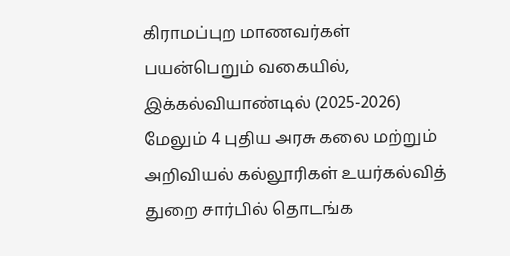கிராமப்புற மாணவர்கள் பயன்பெறும் வகையில், இக்கல்வியாண்டில் (2025-2026) மேலும் 4 புதிய அரசு கலை மற்றும் அறிவியல் கல்லூரிகள் உயர்கல்வித் துறை சார்பில் தொடங்க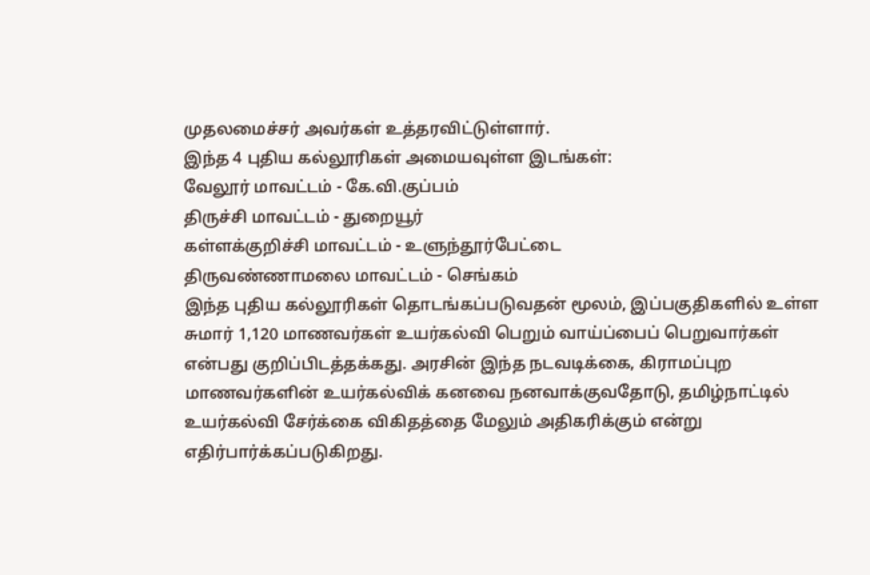முதலமைச்சர் அவர்கள் உத்தரவிட்டுள்ளார்.
இந்த 4 புதிய கல்லூரிகள் அமையவுள்ள இடங்கள்:
வேலூர் மாவட்டம் - கே.வி.குப்பம்
திருச்சி மாவட்டம் - துறையூர்
கள்ளக்குறிச்சி மாவட்டம் - உளுந்தூர்பேட்டை
திருவண்ணாமலை மாவட்டம் - செங்கம்
இந்த புதிய கல்லூரிகள் தொடங்கப்படுவதன் மூலம், இப்பகுதிகளில் உள்ள சுமார் 1,120 மாணவர்கள் உயர்கல்வி பெறும் வாய்ப்பைப் பெறுவார்கள் என்பது குறிப்பிடத்தக்கது. அரசின் இந்த நடவடிக்கை, கிராமப்புற மாணவர்களின் உயர்கல்விக் கனவை நனவாக்குவதோடு, தமிழ்நாட்டில் உயர்கல்வி சேர்க்கை விகிதத்தை மேலும் அதிகரிக்கும் என்று எதிர்பார்க்கப்படுகிறது.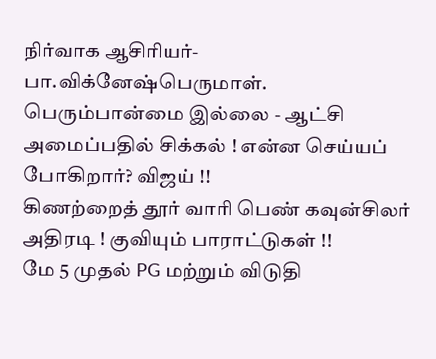நிர்வாக ஆசிரியர்-பா.விக்னேஷ்பெருமாள்.
பெரும்பான்மை இல்லை - ஆட்சி அமைப்பதில் சிக்கல் ! என்ன செய்யப் போகிறார்? விஜய் !!
கிணற்றைத் தூர் வாரி பெண் கவுன்சிலர் அதிரடி ! குவியும் பாராட்டுகள் !!
மே 5 முதல் PG மற்றும் விடுதி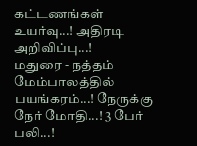கட்டணங்கள் உயர்வு...! அதிரடி அறிவிப்பு...!
மதுரை - நத்தம் மேம்பாலத்தில் பயங்கரம்...! நேருக்கு நேர் மோதி...! 3 பேர் பலி...!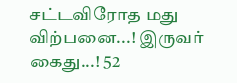சட்டவிரோத மது விற்பனை...! இருவர் கைது...! 52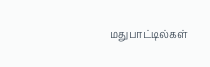மதுபாட்டில்கள்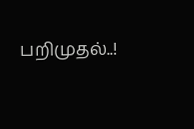பறிமுதல்..!